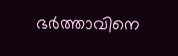ഭർത്താവിനെ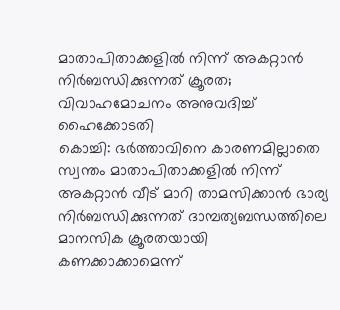മാതാപിതാക്കളിൽ നിന്ന് അകറ്റാൻ നിർബന്ധിക്കുന്നത് ക്രൂരത; വിവാഹമോചനം അനുവദിച്ച് ഹൈക്കോടതി
കൊച്ചി: ഭർത്താവിനെ കാരണമില്ലാതെ സ്വന്തം മാതാപിതാക്കളിൽ നിന്ന് അകറ്റാൻ വീട് മാറി താമസിക്കാൻ ഭാര്യ നിർബന്ധിക്കുന്നത് ദാമ്പത്യബന്ധത്തിലെ മാനസിക ക്രൂരതയായി കണക്കാക്കാമെന്ന്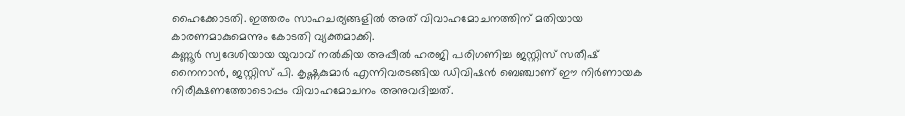ഹൈക്കോടതി. ഇത്തരം സാഹചര്യങ്ങളിൽ അത് വിവാഹമോചനത്തിന് മതിയായ കാരണമാകുമെന്നും കോടതി വ്യക്തമാക്കി.
കണ്ണൂർ സ്വദേശിയായ യുവാവ് നൽകിയ അപ്പീൽ ഹരജി പരിഗണിച്ച ജസ്റ്റിസ് സതീഷ് നൈനാൻ, ജസ്റ്റിസ് പി. കൃഷ്ണകുമാർ എന്നിവരടങ്ങിയ ഡിവിഷൻ ബെഞ്ചാണ് ഈ നിർണായക നിരീക്ഷണത്തോടൊപ്പം വിവാഹമോചനം അനുവദിച്ചത്.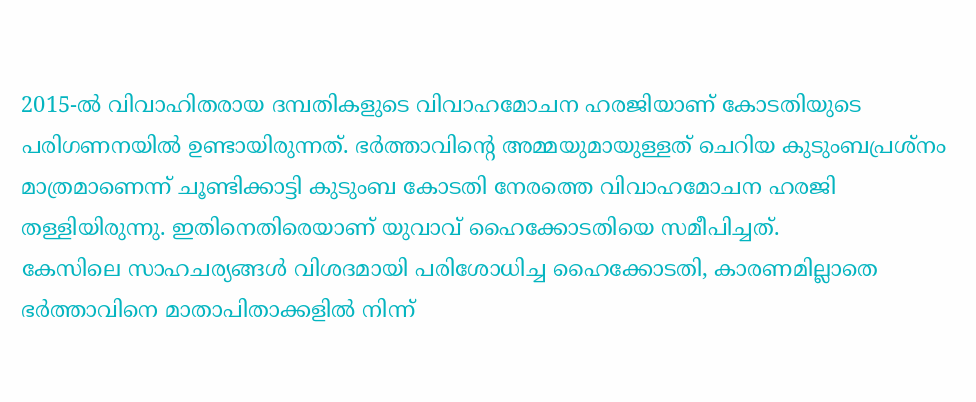2015-ൽ വിവാഹിതരായ ദമ്പതികളുടെ വിവാഹമോചന ഹരജിയാണ് കോടതിയുടെ പരിഗണനയിൽ ഉണ്ടായിരുന്നത്. ഭർത്താവിന്റെ അമ്മയുമായുള്ളത് ചെറിയ കുടുംബപ്രശ്നം മാത്രമാണെന്ന് ചൂണ്ടിക്കാട്ടി കുടുംബ കോടതി നേരത്തെ വിവാഹമോചന ഹരജി തള്ളിയിരുന്നു. ഇതിനെതിരെയാണ് യുവാവ് ഹൈക്കോടതിയെ സമീപിച്ചത്.
കേസിലെ സാഹചര്യങ്ങൾ വിശദമായി പരിശോധിച്ച ഹൈക്കോടതി, കാരണമില്ലാതെ ഭർത്താവിനെ മാതാപിതാക്കളിൽ നിന്ന്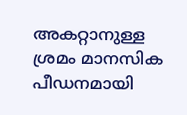അകറ്റാനുള്ള ശ്രമം മാനസിക പീഡനമായി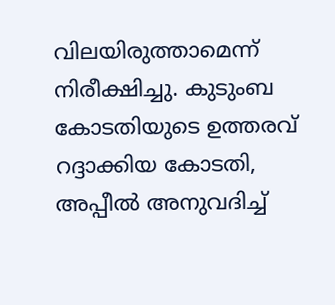വിലയിരുത്താമെന്ന് നിരീക്ഷിച്ചു. കുടുംബ കോടതിയുടെ ഉത്തരവ് റദ്ദാക്കിയ കോടതി, അപ്പീൽ അനുവദിച്ച്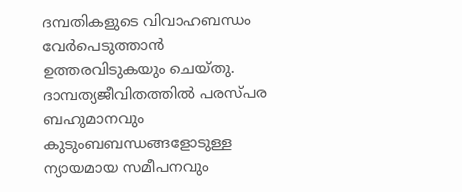ദമ്പതികളുടെ വിവാഹബന്ധം വേർപെടുത്താൻ ഉത്തരവിടുകയും ചെയ്തു.
ദാമ്പത്യജീവിതത്തിൽ പരസ്പര ബഹുമാനവും കുടുംബബന്ധങ്ങളോടുള്ള ന്യായമായ സമീപനവും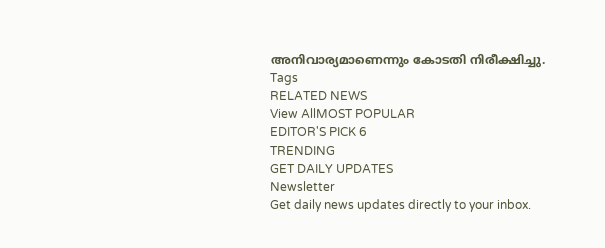അനിവാര്യമാണെന്നും കോടതി നിരീക്ഷിച്ചു.
Tags
RELATED NEWS
View AllMOST POPULAR
EDITOR'S PICK 6
TRENDING
GET DAILY UPDATES
Newsletter
Get daily news updates directly to your inbox.